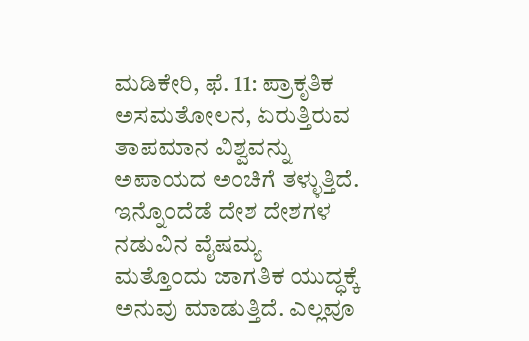ಮಡಿಕೇರಿ, ಫೆ. 11: ಪ್ರಾಕೃತಿಕ ಅಸಮತೋಲನ, ಏರುತ್ತಿರುವ ತಾಪಮಾನ ವಿಶ್ವವನ್ನು ಅಪಾಯದ ಅಂಚಿಗೆ ತಳ್ಳುತ್ತಿದೆ. ಇನ್ನೊಂದೆಡೆ ದೇಶ ದೇಶಗಳ ನಡುವಿನ ವೈಷಮ್ಯ ಮತ್ತೊಂದು ಜಾಗತಿಕ ಯುದ್ಧಕ್ಕೆ ಅನುವು ಮಾಡುತ್ತಿದೆ. ಎಲ್ಲವೂ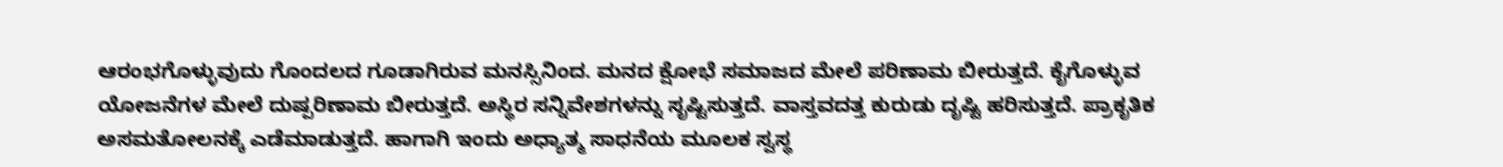ಆರಂಭಗೊಳ್ಳುವುದು ಗೊಂದಲದ ಗೂಡಾಗಿರುವ ಮನಸ್ಸಿನಿಂದ. ಮನದ ಕ್ಷೋಭೆ ಸಮಾಜದ ಮೇಲೆ ಪರಿಣಾಮ ಬೀರುತ್ತದೆ. ಕೈಗೊಳ್ಳುವ ಯೋಜನೆಗಳ ಮೇಲೆ ದುಷ್ಪರಿಣಾಮ ಬೀರುತ್ತದೆ. ಅಸ್ಥಿರ ಸನ್ನಿವೇಶಗಳನ್ನು ಸೃಷ್ಟಿಸುತ್ತದೆ. ವಾಸ್ತವದತ್ತ ಕುರುಡು ದೃಷ್ಟಿ ಹರಿಸುತ್ತದೆ. ಪ್ರಾಕೃತಿಕ ಅಸಮತೋಲನಕ್ಕೆ ಎಡೆಮಾಡುತ್ತದೆ. ಹಾಗಾಗಿ ಇಂದು ಅಧ್ಯಾತ್ಮ ಸಾಧನೆಯ ಮೂಲಕ ಸ್ವಸ್ಥ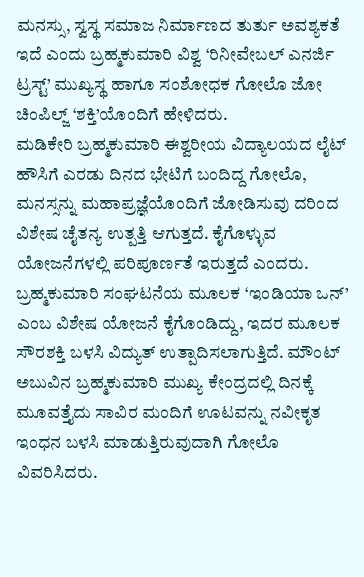ಮನಸ್ಸು, ಸ್ವಸ್ಥ ಸಮಾಜ ನಿರ್ಮಾಣದ ತುರ್ತು ಅವಶ್ಯಕತೆ ಇದೆ ಎಂದು ಬ್ರಹ್ಮಕುಮಾರಿ ವಿಶ್ವ ‘ರಿನೀವೇಬಲ್ ಎನರ್ಜಿ ಟ್ರಸ್ಟ್’ ಮುಖ್ಯಸ್ಥ ಹಾಗೂ ಸಂಶೋಧಕ ಗೋಲೊ ಜೋ ಚಿಂಪಿಲ್ಜ್ ‘ಶಕ್ತಿ’ಯೊಂದಿಗೆ ಹೇಳಿದರು.
ಮಡಿಕೇರಿ ಬ್ರಹ್ಮಕುಮಾರಿ ಈಶ್ವರೀಯ ವಿದ್ಯಾಲಯದ ಲೈಟ್ ಹೌಸಿಗೆ ಎರಡು ದಿನದ ಭೇಟಿಗೆ ಬಂದಿದ್ದ ಗೋಲೊ, ಮನಸ್ಸನ್ನು ಮಹಾಪ್ರಜ್ಞೆಯೊಂದಿಗೆ ಜೋಡಿಸುವು ದರಿಂದ ವಿಶೇಷ ಚೈತನ್ಯ ಉತ್ಪತ್ತಿ ಆಗುತ್ತದೆ. ಕೈಗೊಳ್ಳುವ ಯೋಜನೆಗಳಲ್ಲಿ ಪರಿಪೂರ್ಣತೆ ಇರುತ್ತದೆ ಎಂದರು.
ಬ್ರಹ್ಮಕುಮಾರಿ ಸಂಘಟನೆಯ ಮೂಲಕ ‘ಇಂಡಿಯಾ ಒನ್’ ಎಂಬ ವಿಶೇಷ ಯೋಜನೆ ಕೈಗೊಂಡಿದ್ದು, ಇದರ ಮೂಲಕ ಸೌರಶಕ್ತಿ ಬಳಸಿ ವಿದ್ಯುತ್ ಉತ್ಪಾದಿಸಲಾಗುತ್ತಿದೆ. ಮೌಂಟ್ ಅಬುವಿನ ಬ್ರಹ್ಮಕುಮಾರಿ ಮುಖ್ಯ ಕೇಂದ್ರದಲ್ಲಿ ದಿನಕ್ಕೆ ಮೂವತ್ತೈದು ಸಾವಿರ ಮಂದಿಗೆ ಊಟವನ್ನು ನವೀಕೃತ ಇಂಧನ ಬಳಸಿ ಮಾಡುತ್ತಿರುವುದಾಗಿ ಗೋಲೊ ವಿವರಿಸಿದರು.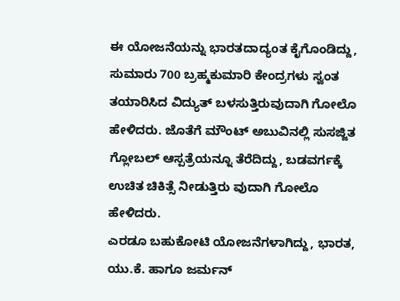ಈ ಯೋಜನೆಯನ್ನು ಭಾರತದಾದ್ಯಂತ ಕೈಗೊಂಡಿದ್ದು, ಸುಮಾರು 700 ಬ್ರಹ್ಮಕುಮಾರಿ ಕೇಂದ್ರಗಳು ಸ್ವಂತ ತಯಾರಿಸಿದ ವಿದ್ಯುತ್ ಬಳಸುತ್ತಿರುವುದಾಗಿ ಗೋಲೊ ಹೇಳಿದರು. ಜೊತೆಗೆ ಮೌಂಟ್ ಅಬುವಿನಲ್ಲಿ ಸುಸಜ್ಜಿತ ಗ್ಲೋಬಲ್ ಆಸ್ಪತ್ರೆಯನ್ನೂ ತೆರೆದಿದ್ದು, ಬಡವರ್ಗಕ್ಕೆ ಉಚಿತ ಚಿಕಿತ್ಸೆ ನೀಡುತ್ತಿರು ವುದಾಗಿ ಗೋಲೊ ಹೇಳಿದರು.
ಎರಡೂ ಬಹುಕೋಟಿ ಯೋಜನೆಗಳಾಗಿದ್ದು, ಭಾರತ, ಯು.ಕೆ. ಹಾಗೂ ಜರ್ಮನ್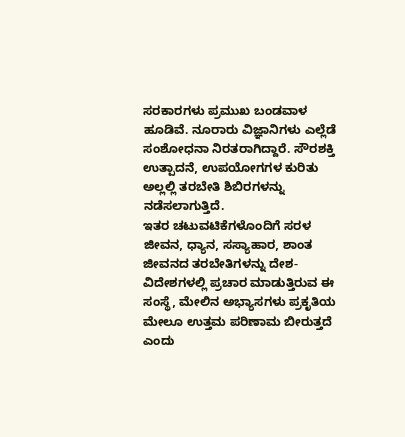ಸರಕಾರಗಳು ಪ್ರಮುಖ ಬಂಡವಾಳ ಹೂಡಿವೆ. ನೂರಾರು ವಿಜ್ಞಾನಿಗಳು ಎಲ್ಲೆಡೆ ಸಂಶೋಧನಾ ನಿರತರಾಗಿದ್ದಾರೆ. ಸೌರಶಕ್ತಿ ಉತ್ಪಾದನೆ, ಉಪಯೋಗಗಳ ಕುರಿತು ಅಲ್ಲಲ್ಲಿ ತರಬೇತಿ ಶಿಬಿರಗಳನ್ನು ನಡೆಸಲಾಗುತ್ತಿದೆ.
ಇತರ ಚಟುವಟಿಕೆಗಳೊಂದಿಗೆ ಸರಳ ಜೀವನ, ಧ್ಯಾನ, ಸಸ್ಯಾಹಾರ, ಶಾಂತ ಜೀವನದ ತರಬೇತಿಗಳನ್ನು ದೇಶ-ವಿದೇಶಗಳಲ್ಲಿ ಪ್ರಚಾರ ಮಾಡುತ್ತಿರುವ ಈ ಸಂಸ್ಥೆ, ಮೇಲಿನ ಅಭ್ಯಾಸಗಳು ಪ್ರಕೃತಿಯ ಮೇಲೂ ಉತ್ತಮ ಪರಿಣಾಮ ಬೀರುತ್ತದೆ ಎಂದು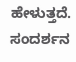ಹೇಳುತ್ತದೆ.
ಸಂದರ್ಶನ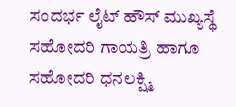ಸಂದರ್ಭ ಲೈಟ್ ಹೌಸ್ ಮುಖ್ಯಸ್ಥೆ ಸಹೋದರಿ ಗಾಯತ್ರಿ ಹಾಗೂ ಸಹೋದರಿ ಧನಲಕ್ಷ್ಮಿ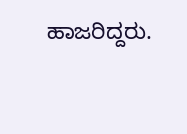ಹಾಜರಿದ್ದರು.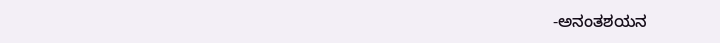-ಅನಂತಶಯನ